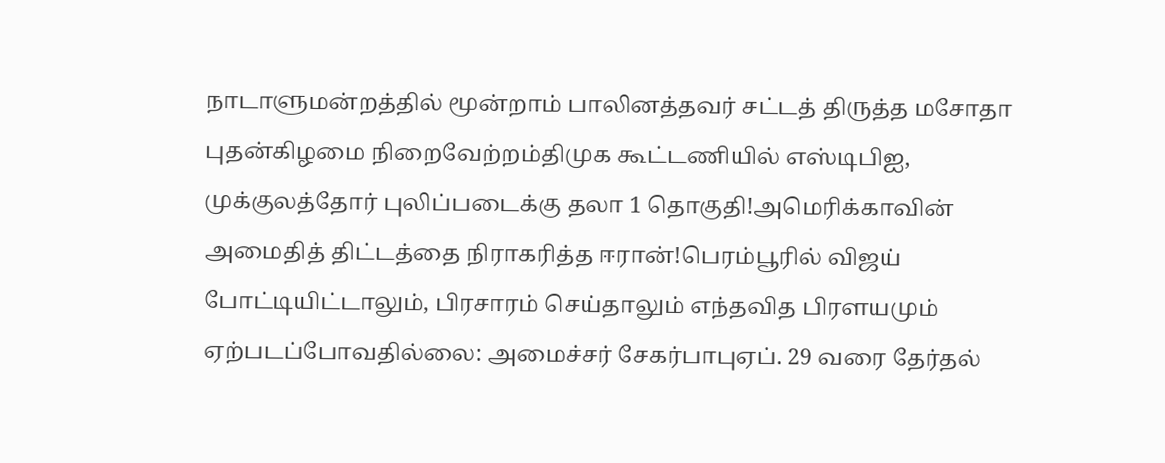நாடாளுமன்றத்தில் மூன்றாம் பாலினத்தவர் சட்டத் திருத்த மசோதா புதன்கிழமை நிறைவேற்றம்திமுக கூட்டணியில் எஸ்டிபிஐ, முக்குலத்தோர் புலிப்படைக்கு தலா 1 தொகுதி!அமெரிக்காவின் அமைதித் திட்டத்தை நிராகரித்த ஈரான்!பெரம்பூரில் விஜய் போட்டியிட்டாலும், பிரசாரம் செய்தாலும் எந்தவித பிரளயமும் ஏற்படப்போவதில்லை: அமைச்சர் சேகர்பாபுஏப். 29 வரை தேர்தல்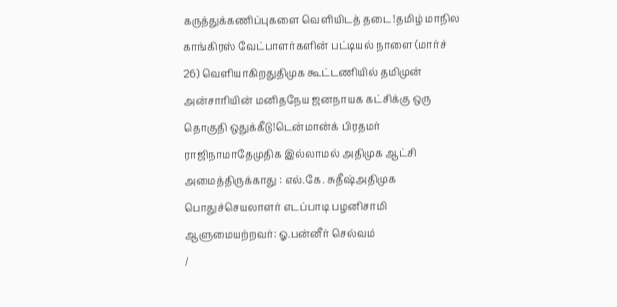கருத்துக்கணிப்புகளை வெளியிடத் தடை!தமிழ் மாநில காங்கிரஸ் வேட்பாளர்களின் பட்டியல் நாளை (மார்ச் 26) வெளியாகிறதுதிமுக கூட்டணியில் தமிமுன் அன்சாரியின் மனிதநேய ஜனநாயக கட்சிக்கு ஒரு தொகுதி ஒதுக்கீடு!டென்மான்க் பிரதமர் ராஜிநாமாதேமுதிக இல்லாமல் அதிமுக ஆட்சி அமைத்திருக்காது : எல்.கே. சுதீஷ்அதிமுக பொதுச்செயலாளர் எடப்பாடி பழனிசாமி ஆளுமையற்றவர்: ஓ.பன்னீர் செல்வம்
/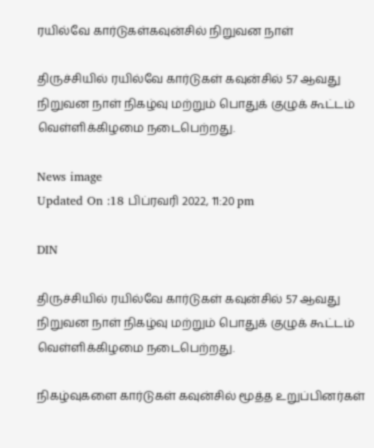ரயில்வே கார்டுகள்கவுன்சில் நிறுவன நாள்

திருச்சியில் ரயில்வே கார்டுகள் கவுன்சில் 57 ஆவது நிறுவன நாள் நிகழ்வு மற்றும் பொதுக் குழுக் கூட்டம் வெள்ளிக்கிழமை நடைபெற்றது.

News image
Updated On :18 பிப்ரவரி 2022, 11:20 pm

DIN

திருச்சியில் ரயில்வே கார்டுகள் கவுன்சில் 57 ஆவது நிறுவன நாள் நிகழ்வு மற்றும் பொதுக் குழுக் கூட்டம் வெள்ளிக்கிழமை நடைபெற்றது.

நிகழ்வுகளை கார்டுகள் கவுன்சில் மூத்த உறுப்பினர்கள்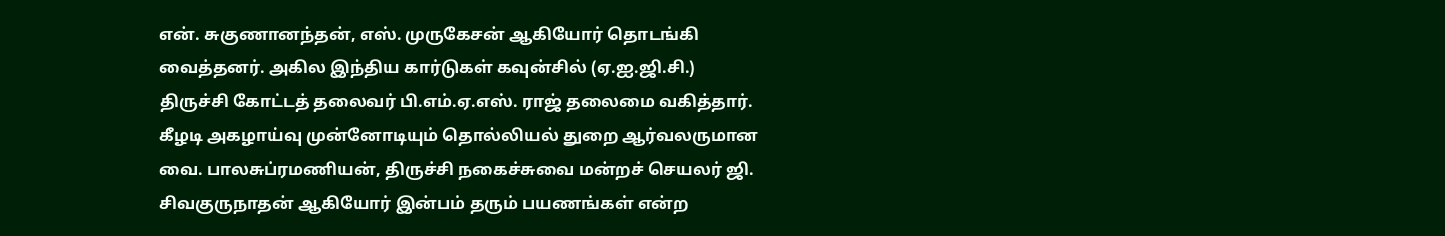என். சுகுணானந்தன், எஸ். முருகேசன் ஆகியோர் தொடங்கி வைத்தனர். அகில இந்திய கார்டுகள் கவுன்சில் (ஏ.ஐ.ஜி.சி.) திருச்சி கோட்டத் தலைவர் பி.எம்.ஏ.எஸ். ராஜ் தலைமை வகித்தார். கீழடி அகழாய்வு முன்னோடியும் தொல்லியல் துறை ஆர்வலருமான வை. பாலசுப்ரமணியன், திருச்சி நகைச்சுவை மன்றச் செயலர் ஜி. சிவகுருநாதன் ஆகியோர் இன்பம் தரும் பயணங்கள் என்ற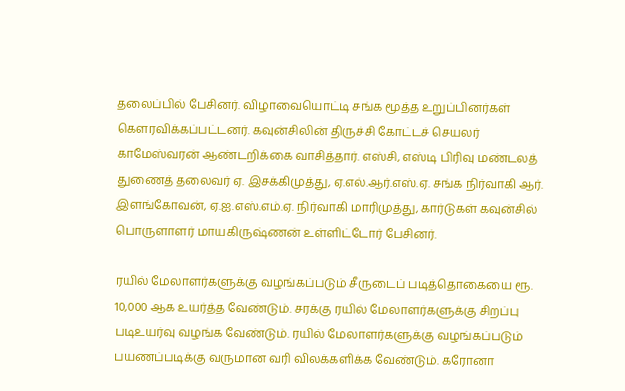தலைப்பில் பேசினர். விழாவையொட்டி சங்க மூத்த உறுப்பினர்கள் கெளரவிக்கப்பட்டனர். கவுன்சிலின் திருச்சி கோட்டச் செயலர் காமேஸ்வரன் ஆண்டறிக்கை வாசித்தார். எஸ்சி, எஸ்டி பிரிவு மண்டலத் துணைத் தலைவர் ஏ. இசக்கிமுத்து, ஏ.எல்.ஆர்.எஸ்.ஏ. சங்க நிர்வாகி ஆர். இளங்கோவன், ஏ.ஐ.எஸ்.எம்.ஏ. நிர்வாகி மாரிமுத்து, கார்டுகள் கவுன்சில் பொருளாளர் மாயகிருஷ்ணன் உள்ளிட்டோர் பேசினர்.

ரயில் மேலாளர்களுக்கு வழங்கப்படும் சீருடைப் படித்தொகையை ரூ. 10,000 ஆக உயர்த்த வேண்டும். சரக்கு ரயில் மேலாளர்களுக்கு சிறப்பு படிஉயர்வு வழங்க வேண்டும். ரயில் மேலாளர்களுக்கு வழங்கப்படும் பயணப்படிக்கு வருமான வரி விலக்களிக்க வேண்டும். கரோனா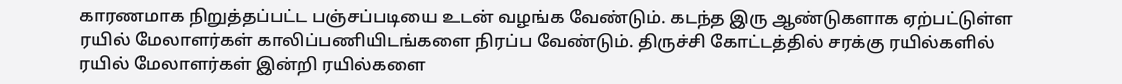காரணமாக நிறுத்தப்பட்ட பஞ்சப்படியை உடன் வழங்க வேண்டும். கடந்த இரு ஆண்டுகளாக ஏற்பட்டுள்ள ரயில் மேலாளர்கள் காலிப்பணியிடங்களை நிரப்ப வேண்டும். திருச்சி கோட்டத்தில் சரக்கு ரயில்களில் ரயில் மேலாளர்கள் இன்றி ரயில்களை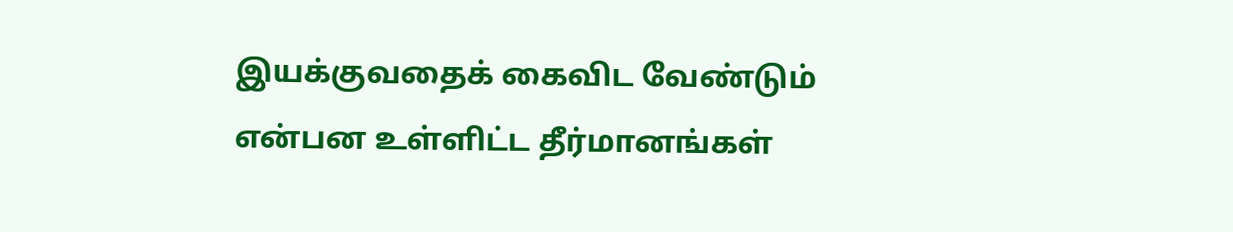இயக்குவதைக் கைவிட வேண்டும் என்பன உள்ளிட்ட தீர்மானங்கள்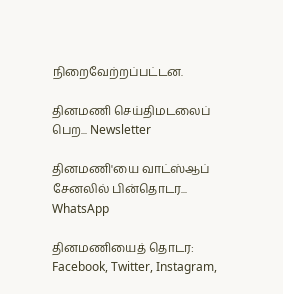நிறைவேற்றப்பட்டன.

தினமணி செய்திமடலைப் பெற... Newsletter

தினமணி'யை வாட்ஸ்ஆப் சேனலில் பின்தொடர... WhatsApp

தினமணியைத் தொடர: Facebook, Twitter, Instagram,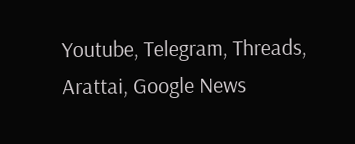Youtube, Telegram, Threads, Arattai, Google News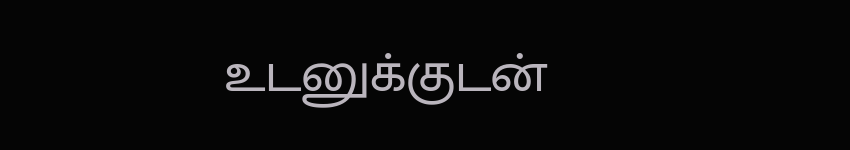உடனுக்குடன்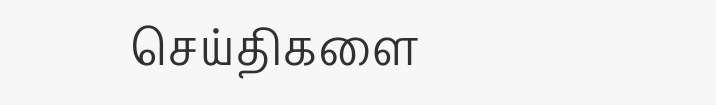செய்திகளை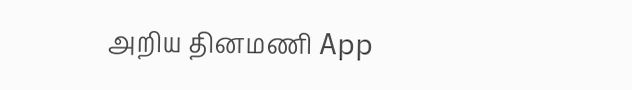அறிய தினமணி App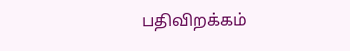பதிவிறக்கம்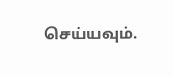செய்யவும்.